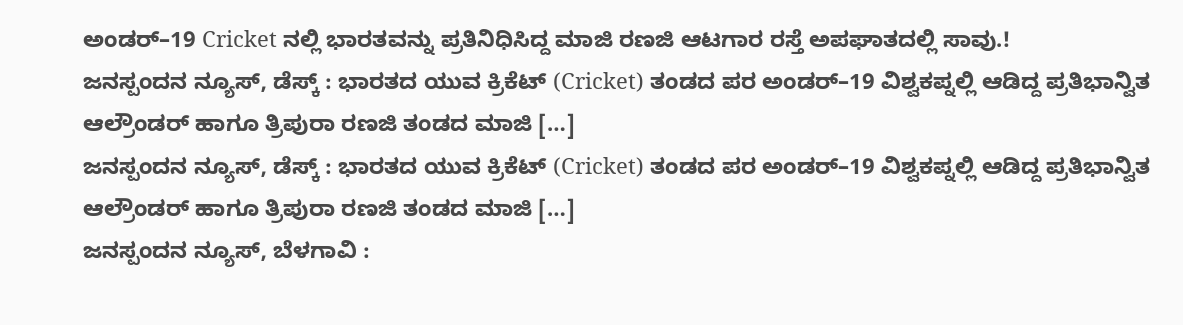ಅಂಡರ್–19 Cricket ನಲ್ಲಿ ಭಾರತವನ್ನು ಪ್ರತಿನಿಧಿಸಿದ್ದ ಮಾಜಿ ರಣಜಿ ಆಟಗಾರ ರಸ್ತೆ ಅಪಘಾತದಲ್ಲಿ ಸಾವು.!
ಜನಸ್ಪಂದನ ನ್ಯೂಸ್, ಡೆಸ್ಕ್ : ಭಾರತದ ಯುವ ಕ್ರಿಕೆಟ್ (Cricket) ತಂಡದ ಪರ ಅಂಡರ್–19 ವಿಶ್ವಕಪ್ನಲ್ಲಿ ಆಡಿದ್ದ ಪ್ರತಿಭಾನ್ವಿತ ಆಲ್ರೌಂಡರ್ ಹಾಗೂ ತ್ರಿಪುರಾ ರಣಜಿ ತಂಡದ ಮಾಜಿ […]
ಜನಸ್ಪಂದನ ನ್ಯೂಸ್, ಡೆಸ್ಕ್ : ಭಾರತದ ಯುವ ಕ್ರಿಕೆಟ್ (Cricket) ತಂಡದ ಪರ ಅಂಡರ್–19 ವಿಶ್ವಕಪ್ನಲ್ಲಿ ಆಡಿದ್ದ ಪ್ರತಿಭಾನ್ವಿತ ಆಲ್ರೌಂಡರ್ ಹಾಗೂ ತ್ರಿಪುರಾ ರಣಜಿ ತಂಡದ ಮಾಜಿ […]
ಜನಸ್ಪಂದನ ನ್ಯೂಸ್, ಬೆಳಗಾವಿ :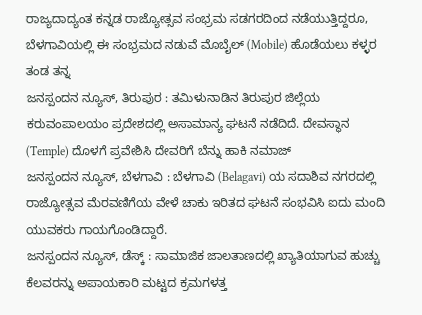ರಾಜ್ಯದಾದ್ಯಂತ ಕನ್ನಡ ರಾಜ್ಯೋತ್ಸವ ಸಂಭ್ರಮ ಸಡಗರದಿಂದ ನಡೆಯುತ್ತಿದ್ದರೂ, ಬೆಳಗಾವಿಯಲ್ಲಿ ಈ ಸಂಭ್ರಮದ ನಡುವೆ ಮೊಬೈಲ್ (Mobile) ಹೊಡೆಯಲು ಕಳ್ಳರ ತಂಡ ತನ್ನ
ಜನಸ್ಪಂದನ ನ್ಯೂಸ್, ತಿರುಪುರ : ತಮಿಳುನಾಡಿನ ತಿರುಪುರ ಜಿಲ್ಲೆಯ ಕರುವಂಪಾಲಯಂ ಪ್ರದೇಶದಲ್ಲಿ ಅಸಾಮಾನ್ಯ ಘಟನೆ ನಡೆದಿದೆ. ದೇವಸ್ಥಾನ (Temple) ದೊಳಗೆ ಪ್ರವೇಶಿಸಿ ದೇವರಿಗೆ ಬೆನ್ನು ಹಾಕಿ ನಮಾಜ್
ಜನಸ್ಪಂದನ ನ್ಯೂಸ್, ಬೆಳಗಾವಿ : ಬೆಳಗಾವಿ (Belagavi) ಯ ಸದಾಶಿವ ನಗರದಲ್ಲಿ ರಾಜ್ಯೋತ್ಸವ ಮೆರವಣಿಗೆಯ ವೇಳೆ ಚಾಕು ಇರಿತದ ಘಟನೆ ಸಂಭವಿಸಿ ಐದು ಮಂದಿ ಯುವಕರು ಗಾಯಗೊಂಡಿದ್ದಾರೆ.
ಜನಸ್ಪಂದನ ನ್ಯೂಸ್, ಡೆಸ್ಕ್ : ಸಾಮಾಜಿಕ ಜಾಲತಾಣದಲ್ಲಿ ಖ್ಯಾತಿಯಾಗುವ ಹುಚ್ಚು ಕೆಲವರನ್ನು ಅಪಾಯಕಾರಿ ಮಟ್ಟದ ಕ್ರಮಗಳತ್ತ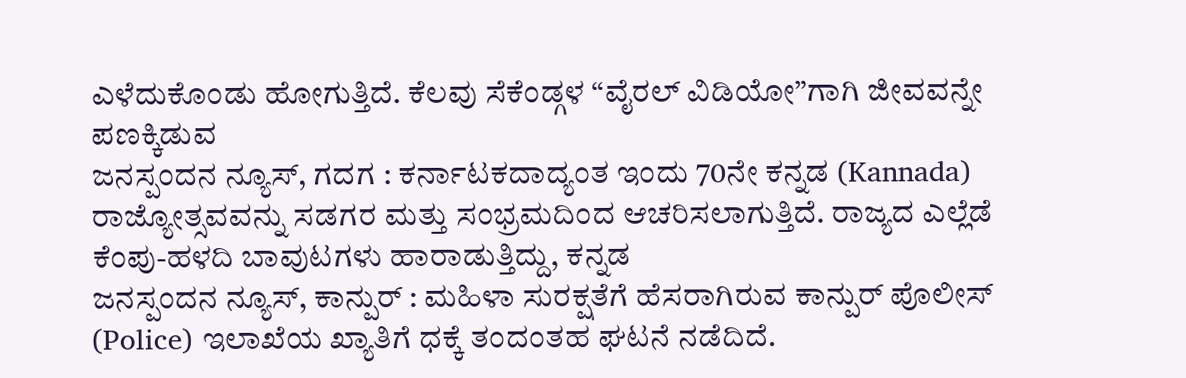ಎಳೆದುಕೊಂಡು ಹೋಗುತ್ತಿದೆ. ಕೆಲವು ಸೆಕೆಂಡ್ಗಳ “ವೈರಲ್ ವಿಡಿಯೋ”ಗಾಗಿ ಜೀವವನ್ನೇ ಪಣಕ್ಕಿಡುವ
ಜನಸ್ಪಂದನ ನ್ಯೂಸ್, ಗದಗ : ಕರ್ನಾಟಕದಾದ್ಯಂತ ಇಂದು 70ನೇ ಕನ್ನಡ (Kannada) ರಾಜ್ಯೋತ್ಸವವನ್ನು ಸಡಗರ ಮತ್ತು ಸಂಭ್ರಮದಿಂದ ಆಚರಿಸಲಾಗುತ್ತಿದೆ. ರಾಜ್ಯದ ಎಲ್ಲೆಡೆ ಕೆಂಪು-ಹಳದಿ ಬಾವುಟಗಳು ಹಾರಾಡುತ್ತಿದ್ದು, ಕನ್ನಡ
ಜನಸ್ಪಂದನ ನ್ಯೂಸ್, ಕಾನ್ಪುರ್ : ಮಹಿಳಾ ಸುರಕ್ಷತೆಗೆ ಹೆಸರಾಗಿರುವ ಕಾನ್ಪುರ್ ಪೊಲೀಸ್ (Police) ಇಲಾಖೆಯ ಖ್ಯಾತಿಗೆ ಧಕ್ಕೆ ತಂದಂತಹ ಘಟನೆ ನಡೆದಿದೆ.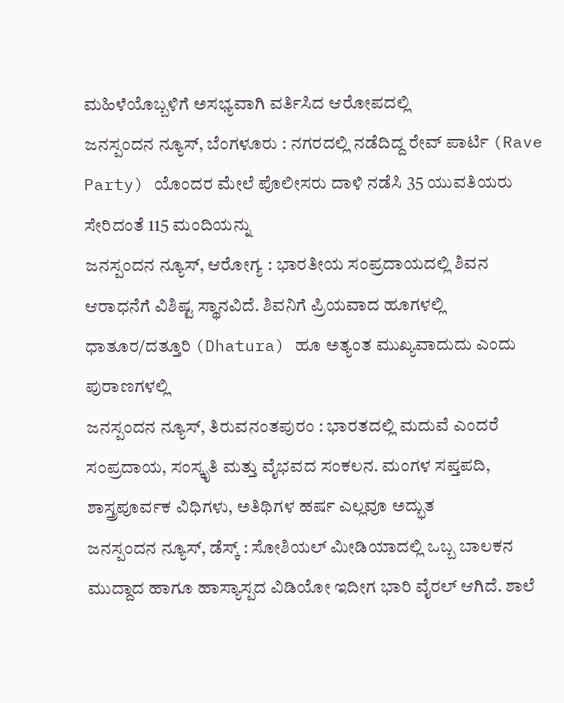ಮಹಿಳೆಯೊಬ್ಬಳಿಗೆ ಅಸಭ್ಯವಾಗಿ ವರ್ತಿಸಿದ ಆರೋಪದಲ್ಲಿ
ಜನಸ್ಪಂದನ ನ್ಯೂಸ್, ಬೆಂಗಳೂರು : ನಗರದಲ್ಲಿ ನಡೆದಿದ್ದ ರೇವ್ ಪಾರ್ಟಿ (Rave Party) ಯೊಂದರ ಮೇಲೆ ಪೊಲೀಸರು ದಾಳಿ ನಡೆಸಿ 35 ಯುವತಿಯರು ಸೇರಿದಂತೆ 115 ಮಂದಿಯನ್ನು
ಜನಸ್ಪಂದನ ನ್ಯೂಸ್, ಆರೋಗ್ಯ : ಭಾರತೀಯ ಸಂಪ್ರದಾಯದಲ್ಲಿ ಶಿವನ ಆರಾಧನೆಗೆ ವಿಶಿಷ್ಟ ಸ್ಥಾನವಿದೆ. ಶಿವನಿಗೆ ಪ್ರಿಯವಾದ ಹೂಗಳಲ್ಲಿ ಧಾತೂರ/ದತ್ತೂರಿ (Dhatura) ಹೂ ಅತ್ಯಂತ ಮುಖ್ಯವಾದುದು ಎಂದು ಪುರಾಣಗಳಲ್ಲಿ
ಜನಸ್ಪಂದನ ನ್ಯೂಸ್, ತಿರುವನಂತಪುರಂ : ಭಾರತದಲ್ಲಿ ಮದುವೆ ಎಂದರೆ ಸಂಪ್ರದಾಯ, ಸಂಸ್ಕೃತಿ ಮತ್ತು ವೈಭವದ ಸಂಕಲನ. ಮಂಗಳ ಸಪ್ತಪದಿ, ಶಾಸ್ತ್ರಪೂರ್ವಕ ವಿಧಿಗಳು, ಅತಿಥಿಗಳ ಹರ್ಷ ಎಲ್ಲವೂ ಅದ್ಭುತ
ಜನಸ್ಪಂದನ ನ್ಯೂಸ್, ಡೆಸ್ಕ್ : ಸೋಶಿಯಲ್ ಮೀಡಿಯಾದಲ್ಲಿ ಒಬ್ಬ ಬಾಲಕನ ಮುದ್ದಾದ ಹಾಗೂ ಹಾಸ್ಯಾಸ್ಪದ ವಿಡಿಯೋ ಇದೀಗ ಭಾರಿ ವೈರಲ್ ಆಗಿದೆ. ಶಾಲೆ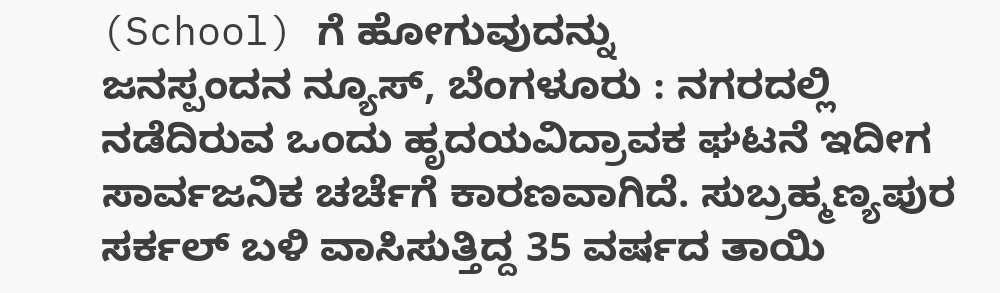(School) ಗೆ ಹೋಗುವುದನ್ನು
ಜನಸ್ಪಂದನ ನ್ಯೂಸ್, ಬೆಂಗಳೂರು : ನಗರದಲ್ಲಿ ನಡೆದಿರುವ ಒಂದು ಹೃದಯವಿದ್ರಾವಕ ಘಟನೆ ಇದೀಗ ಸಾರ್ವಜನಿಕ ಚರ್ಚೆಗೆ ಕಾರಣವಾಗಿದೆ. ಸುಬ್ರಹ್ಮಣ್ಯಪುರ ಸರ್ಕಲ್ ಬಳಿ ವಾಸಿಸುತ್ತಿದ್ದ 35 ವರ್ಷದ ತಾಯಿ